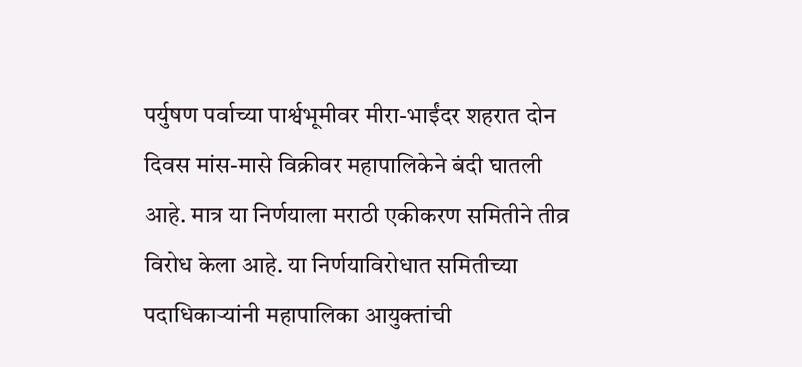पर्युषण पर्वाच्या पार्श्वभूमीवर मीरा-भाईंदर शहरात दोन दिवस मांस-मासे विक्रीवर महापालिकेने बंदी घातली आहे. मात्र या निर्णयाला मराठी एकीकरण समितीने तीव्र विरोध केला आहे. या निर्णयाविरोधात समितीच्या पदाधिकाऱ्यांनी महापालिका आयुक्तांची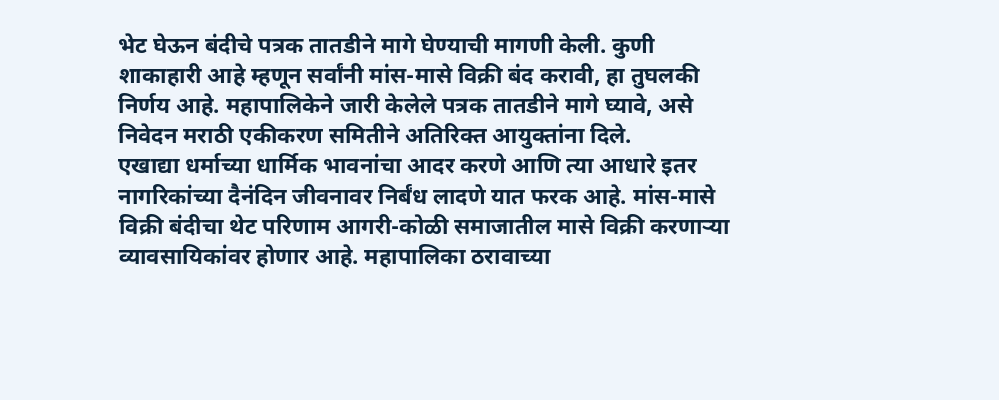भेट घेऊन बंदीचे पत्रक तातडीने मागे घेण्याची मागणी केली. कुणी शाकाहारी आहे म्हणून सर्वांनी मांस-मासे विक्री बंद करावी, हा तुघलकी निर्णय आहे. महापालिकेने जारी केलेले पत्रक तातडीने मागे घ्यावे, असे निवेदन मराठी एकीकरण समितीने अतिरिक्त आयुक्तांना दिले.
एखाद्या धर्माच्या धार्मिक भावनांचा आदर करणे आणि त्या आधारे इतर नागरिकांच्या दैनंदिन जीवनावर निर्बंध लादणे यात फरक आहे. मांस-मासे विक्री बंदीचा थेट परिणाम आगरी-कोळी समाजातील मासे विक्री करणाऱ्या व्यावसायिकांवर होणार आहे. महापालिका ठरावाच्या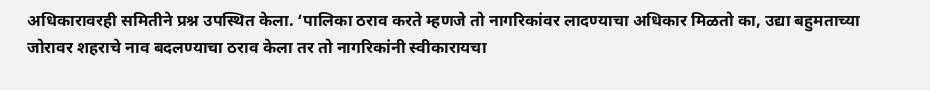अधिकारावरही समितीने प्रश्न उपस्थित केला. ‘पालिका ठराव करते म्हणजे तो नागरिकांवर लादण्याचा अधिकार मिळतो का, उद्या बहुमताच्या जोरावर शहराचे नाव बदलण्याचा ठराव केला तर तो नागरिकांनी स्वीकारायचा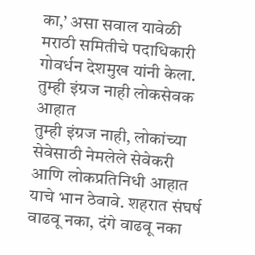का,’ असा सवाल यावेळी मराठी समितीचे पदाधिकारी गोवर्धन देशमुख यांनी केला.
तुम्ही इंग्रज नाही लोकसेवक आहात
तुम्ही इंग्रज नाही, लोकांच्या सेवेसाठी नेमलेले सेवेकरी आणि लोकप्रतिनिधी आहात याचे भान ठेवावे. शहरात संघर्ष वाढवू नका, दंगे वाढवू नका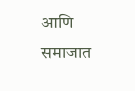आणि समाजात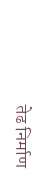तेढ निर्माण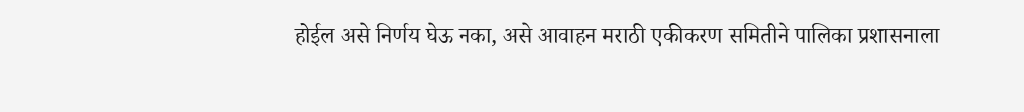होईल असे निर्णय घेऊ नका, असे आवाहन मराठी एकीकरण समितीने पालिका प्रशासनाला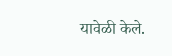यावेळी केले.